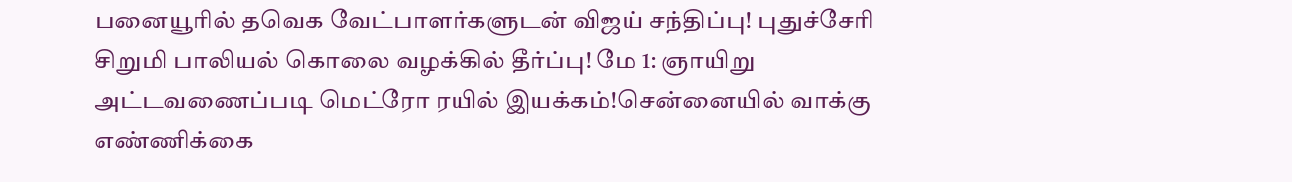பனையூரில் தவெக வேட்பாளர்களுடன் விஜய் சந்திப்பு! புதுச்சேரி சிறுமி பாலியல் கொலை வழக்கில் தீர்ப்பு! மே 1: ஞாயிறு அட்டவணைப்படி மெட்ரோ ரயில் இயக்கம்!சென்னையில் வாக்கு எண்ணிக்கை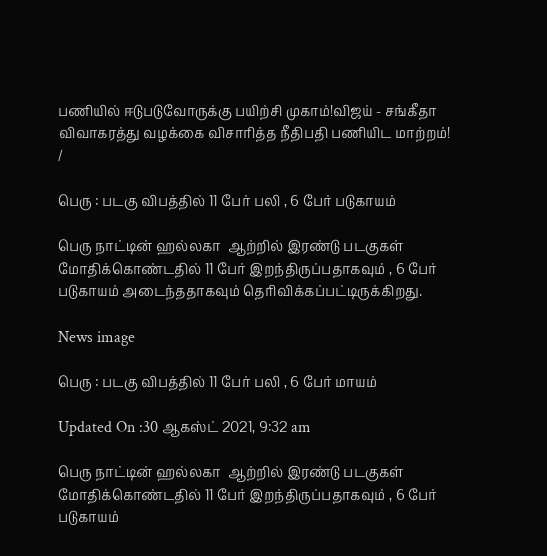பணியில் ஈடுபடுவோருக்கு பயிற்சி முகாம்!விஜய் - சங்கீதா விவாகரத்து வழக்கை விசாரித்த நீதிபதி பணியிட மாற்றம்!
/

பெரு : படகு விபத்தில் 11 பேர் பலி , 6 பேர் படுகாயம்

பெரு நாட்டின் ஹல்லகா  ஆற்றில் இரண்டு படகுகள் மோதிக்கொண்டதில் 11 பேர் இறந்திருப்பதாகவும் , 6 பேர் படுகாயம் அடைந்ததாகவும் தெரிவிக்கப்பட்டிருக்கிறது.

News image

பெரு : படகு விபத்தில் 11 பேர் பலி , 6 பேர் மாயம்

Updated On :30 ஆகஸ்ட் 2021, 9:32 am

பெரு நாட்டின் ஹல்லகா  ஆற்றில் இரண்டு படகுகள் மோதிக்கொண்டதில் 11 பேர் இறந்திருப்பதாகவும் , 6 பேர் படுகாயம்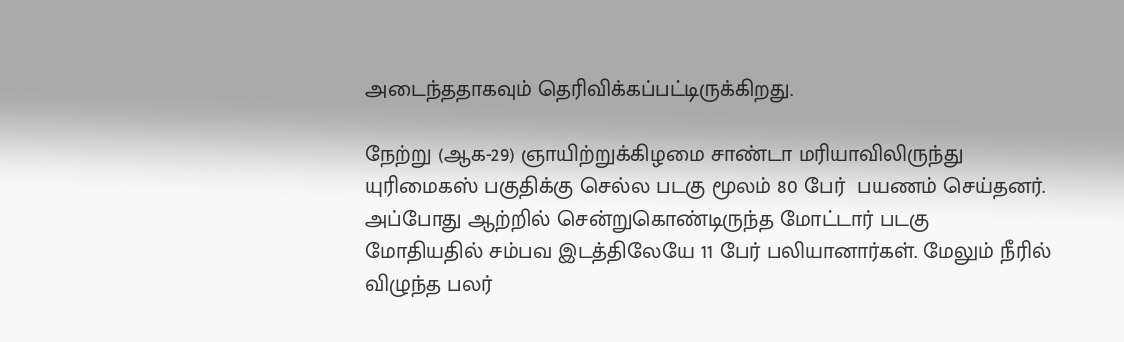அடைந்ததாகவும் தெரிவிக்கப்பட்டிருக்கிறது.

நேற்று (ஆக-29) ஞாயிற்றுக்கிழமை சாண்டா மரியாவிலிருந்து யுரிமைகஸ் பகுதிக்கு செல்ல படகு மூலம் 80 பேர்  பயணம் செய்தனர். அப்போது ஆற்றில் சென்றுகொண்டிருந்த மோட்டார் படகு மோதியதில் சம்பவ இடத்திலேயே 11 பேர் பலியானார்கள். மேலும் நீரில் விழுந்த பலர்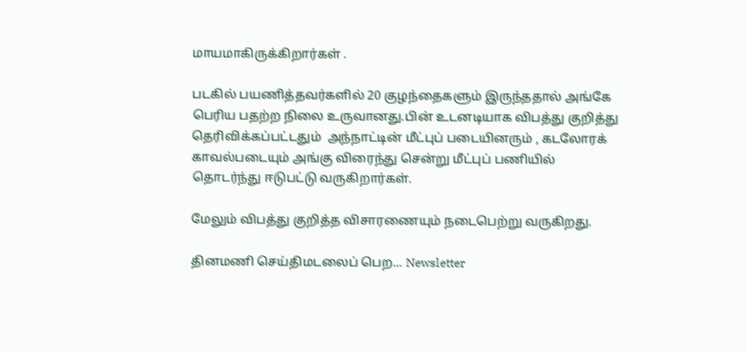மாயமாகிருக்கிறார்கள் .

படகில் பயணித்தவர்களில் 20 குழந்தைகளும் இருந்ததால் அங்கே பெரிய பதற்ற நிலை உருவானது.பின் உடனடியாக விபத்து குறித்து தெரிவிக்கப்பட்டதும்  அந்நாட்டின் மீட்புப் படையினரும் , கடலோரக் காவல்படையும் அங்கு விரைந்து சென்று மீட்புப் பணியில்  தொடர்ந்து ஈடுபட்டு வருகிறார்கள்.

மேலும் விபத்து குறித்த விசாரணையும் நடைபெற்று வருகிறது.

தினமணி செய்திமடலைப் பெற... Newsletter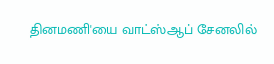தினமணி'யை வாட்ஸ்ஆப் சேனலில்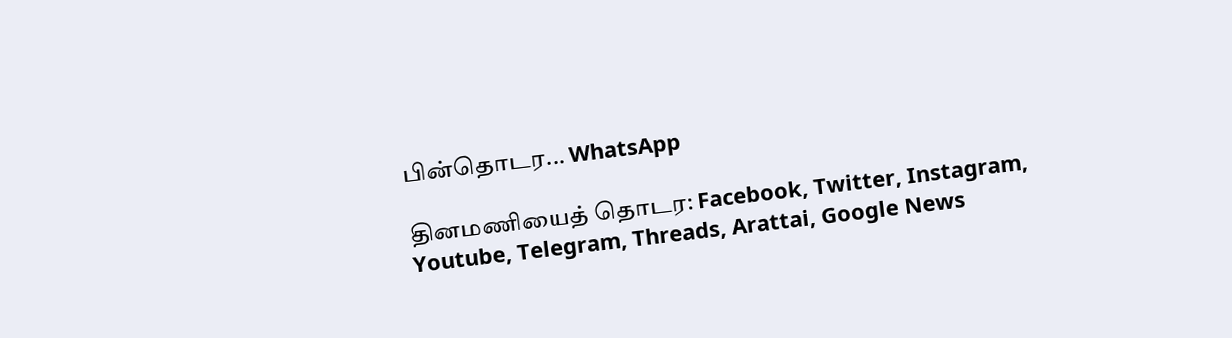பின்தொடர... WhatsApp

தினமணியைத் தொடர: Facebook, Twitter, Instagram, Youtube, Telegram, Threads, Arattai, Google News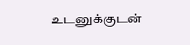உடனுக்குடன்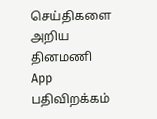செய்திகளை அறிய தினமணி App பதிவிறக்கம்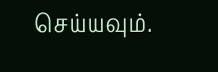செய்யவும்.